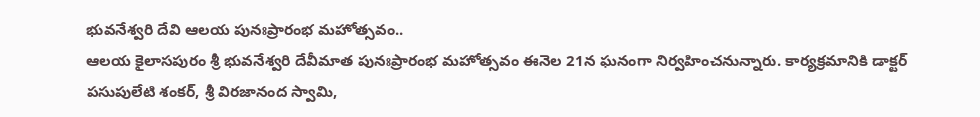భువనేశ్వరి దేవి ఆలయ పునఃప్రారంభ మహోత్సవం..
ఆలయ కైలాసపురం శ్రీ భువనేశ్వరి దేవీమాత పునఃప్రారంభ మహోత్సవం ఈనెల 21న ఘనంగా నిర్వహించనున్నారు. కార్యక్రమానికి డాక్టర్ పసుపులేటి శంకర్, శ్రీ విరజానంద స్వామి,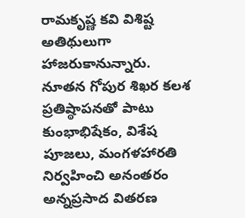రామకృష్ణ కవి విశిష్ట అతిథులుగా హాజరుకానున్నారు. నూతన గోపుర శిఖర కలశ ప్రతిష్ఠాపనతో పాటు కుంభాభిషేకం, విశేష పూజలు, మంగళహారతి నిర్వహించి అనంతరం అన్నప్రసాద వితరణ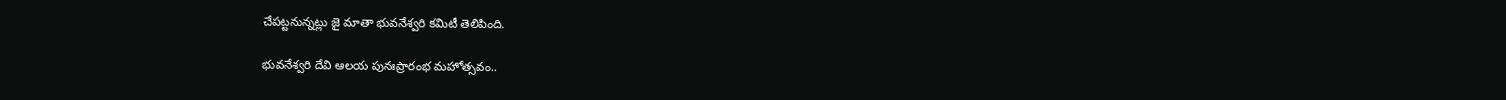చేపట్టనున్నట్లు జై మాతా భువనేశ్వరి కమిటీ తెలిపింది.

భువనేశ్వరి దేవి ఆలయ పునఃప్రారంభ మహోత్సవం..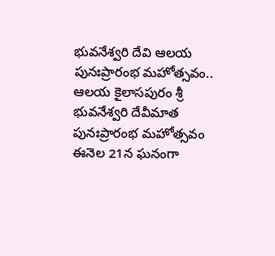భువనేశ్వరి దేవి ఆలయ పునఃప్రారంభ మహోత్సవం.. ఆలయ కైలాసపురం శ్రీ భువనేశ్వరి దేవీమాత పునఃప్రారంభ మహోత్సవం ఈనెల 21న ఘనంగా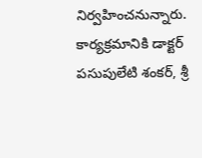నిర్వహించనున్నారు. కార్యక్రమానికి డాక్టర్ పసుపులేటి శంకర్, శ్రీ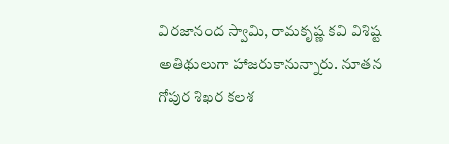విరజానంద స్వామి, రామకృష్ణ కవి విశిష్ట అతిథులుగా హాజరుకానున్నారు. నూతన గోపుర శిఖర కలశ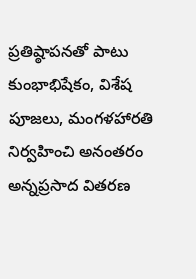ప్రతిష్ఠాపనతో పాటు కుంభాభిషేకం, విశేష పూజలు, మంగళహారతి నిర్వహించి అనంతరం అన్నప్రసాద వితరణ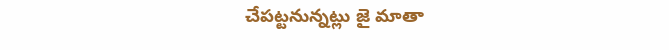చేపట్టనున్నట్లు జై మాతా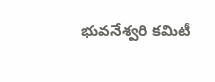భువనేశ్వరి కమిటీ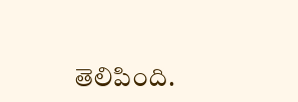తెలిపింది.